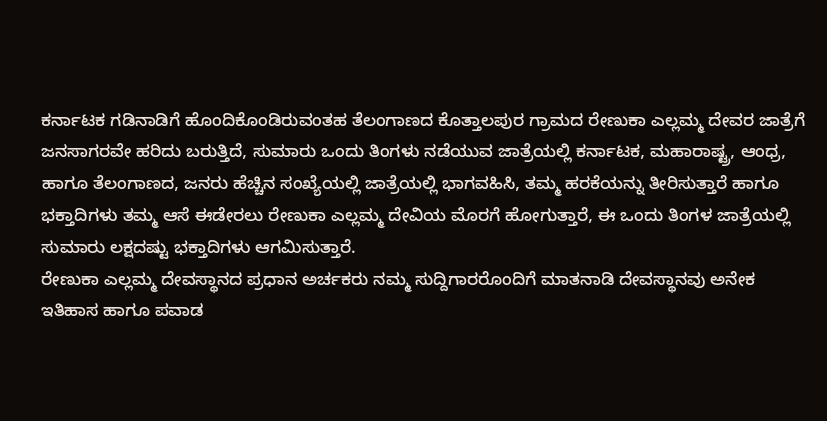ಕರ್ನಾಟಕ ಗಡಿನಾಡಿಗೆ ಹೊಂದಿಕೊಂಡಿರುವಂತಹ ತೆಲಂಗಾಣದ ಕೊತ್ತಾಲಪುರ ಗ್ರಾಮದ ರೇಣುಕಾ ಎಲ್ಲಮ್ಮ ದೇವರ ಜಾತ್ರೆಗೆ ಜನಸಾಗರವೇ ಹರಿದು ಬರುತ್ತಿದೆ, ಸುಮಾರು ಒಂದು ತಿಂಗಳು ನಡೆಯುವ ಜಾತ್ರೆಯಲ್ಲಿ ಕರ್ನಾಟಕ, ಮಹಾರಾಷ್ಟ್ರ, ಆಂಧ್ರ, ಹಾಗೂ ತೆಲಂಗಾಣದ, ಜನರು ಹೆಚ್ಚಿನ ಸಂಖ್ಯೆಯಲ್ಲಿ ಜಾತ್ರೆಯಲ್ಲಿ ಭಾಗವಹಿಸಿ, ತಮ್ಮ ಹರಕೆಯನ್ನು ತೀರಿಸುತ್ತಾರೆ ಹಾಗೂ ಭಕ್ತಾದಿಗಳು ತಮ್ಮ ಆಸೆ ಈಡೇರಲು ರೇಣುಕಾ ಎಲ್ಲಮ್ಮ ದೇವಿಯ ಮೊರಗೆ ಹೋಗುತ್ತಾರೆ, ಈ ಒಂದು ತಿಂಗಳ ಜಾತ್ರೆಯಲ್ಲಿ ಸುಮಾರು ಲಕ್ಷದಷ್ಟು ಭಕ್ತಾದಿಗಳು ಆಗಮಿಸುತ್ತಾರೆ.
ರೇಣುಕಾ ಎಲ್ಲಮ್ಮ ದೇವಸ್ಥಾನದ ಪ್ರಧಾನ ಅರ್ಚಕರು ನಮ್ಮ ಸುದ್ದಿಗಾರರೊಂದಿಗೆ ಮಾತನಾಡಿ ದೇವಸ್ಥಾನವು ಅನೇಕ ಇತಿಹಾಸ ಹಾಗೂ ಪವಾಡ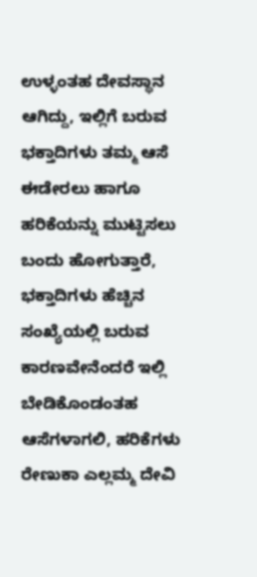ಉಳ್ಳಂತಹ ದೇವಸ್ಥಾನ ಆಗಿದ್ದು, ಇಲ್ಲಿಗೆ ಬರುವ ಭಕ್ತಾದಿಗಳು ತಮ್ಮ ಆಸೆ ಈಡೇರಲು ಹಾಗೂ ಹರಿಕೆಯನ್ನು ಮುಟ್ಟಿಸಲು ಬಂದು ಹೋಗುತ್ತಾರೆ, ಭಕ್ತಾದಿಗಳು ಹೆಚ್ಚಿನ ಸಂಖ್ಯೆಯಲ್ಲಿ ಬರುವ ಕಾರಣವೇನೆಂದರೆ ಇಲ್ಲಿ ಬೇಡಿಕೊಂಡಂತಹ ಆಸೆಗಳಾಗಲಿ, ಹರಿಕೆಗಳು ರೇಣುಕಾ ಎಲ್ಲಮ್ಮ ದೇವಿ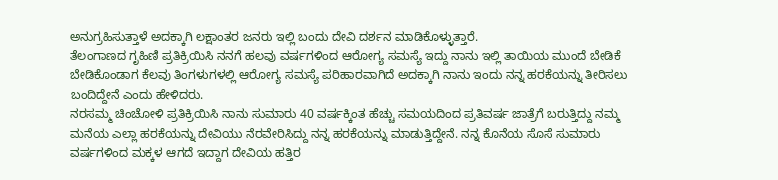ಅನುಗ್ರಹಿಸುತ್ತಾಳೆ ಅದಕ್ಕಾಗಿ ಲಕ್ಷಾಂತರ ಜನರು ಇಲ್ಲಿ ಬಂದು ದೇವಿ ದರ್ಶನ ಮಾಡಿಕೊಳ್ಳುತ್ತಾರೆ.
ತೆಲಂಗಾಣದ ಗೃಹಿಣಿ ಪ್ರತಿಕ್ರಿಯಿಸಿ ನನಗೆ ಹಲವು ವರ್ಷಗಳಿಂದ ಆರೋಗ್ಯ ಸಮಸ್ಯೆ ಇದ್ದು ನಾನು ಇಲ್ಲಿ ತಾಯಿಯ ಮುಂದೆ ಬೇಡಿಕೆ ಬೇಡಿಕೊಂಡಾಗ ಕೆಲವು ತಿಂಗಳುಗಳಲ್ಲಿ ಆರೋಗ್ಯ ಸಮಸ್ಯೆ ಪರಿಹಾರವಾಗಿದೆ ಅದಕ್ಕಾಗಿ ನಾನು ಇಂದು ನನ್ನ ಹರಕೆಯನ್ನು ತೀರಿಸಲು ಬಂದಿದ್ದೇನೆ ಎಂದು ಹೇಳಿದರು.
ನರಸಮ್ಮ ಚಿಂಚೋಳಿ ಪ್ರತಿಕ್ರಿಯಿಸಿ ನಾನು ಸುಮಾರು 40 ವರ್ಷಕ್ಕಿಂತ ಹೆಚ್ಚು ಸಮಯದಿಂದ ಪ್ರತಿವರ್ಷ ಜಾತ್ರೆಗೆ ಬರುತ್ತಿದ್ದು ನಮ್ಮ ಮನೆಯ ಎಲ್ಲಾ ಹರಕೆಯನ್ನು ದೇವಿಯು ನೆರವೇರಿಸಿದ್ದು ನನ್ನ ಹರಕೆಯನ್ನು ಮಾಡುತ್ತಿದ್ದೇನೆ. ನನ್ನ ಕೊನೆಯ ಸೊಸೆ ಸುಮಾರು ವರ್ಷಗಳಿಂದ ಮಕ್ಕಳ ಆಗದೆ ಇದ್ದಾಗ ದೇವಿಯ ಹತ್ತಿರ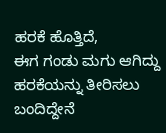ಹರಕೆ ಹೊತ್ತಿದೆ,
ಈಗ ಗಂಡು ಮಗು ಆಗಿದ್ದು ಹರಕೆಯನ್ನು ತೀರಿಸಲು ಬಂದಿದ್ದೇನೆ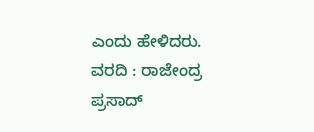ಎಂದು ಹೇಳಿದರು.
ವರದಿ : ರಾಜೇಂದ್ರ ಪ್ರಸಾದ್